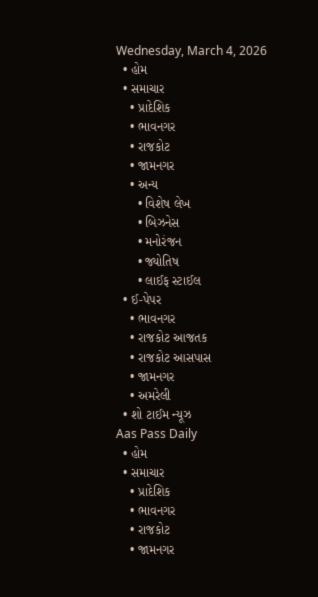Wednesday, March 4, 2026
  • હોમ
  • સમાચાર
    • પ્રાદેશિક
    • ભાવનગર
    • રાજકોટ
    • જામનગર
    • અન્ય
      • વિશેષ લેખ
      • બિઝનેસ
      • મનોરંજન
      • જ્યોતિષ
      • લાઈફ સ્ટાઈલ
  • ઈ-પેપર
    • ભાવનગર
    • રાજકોટ આજતક
    • રાજકોટ આસપાસ
    • જામનગર
    • અમરેલી
  • શો ટાઈમ ન્યૂઝ
Aas Pass Daily
  • હોમ
  • સમાચાર
    • પ્રાદેશિક
    • ભાવનગર
    • રાજકોટ
    • જામનગર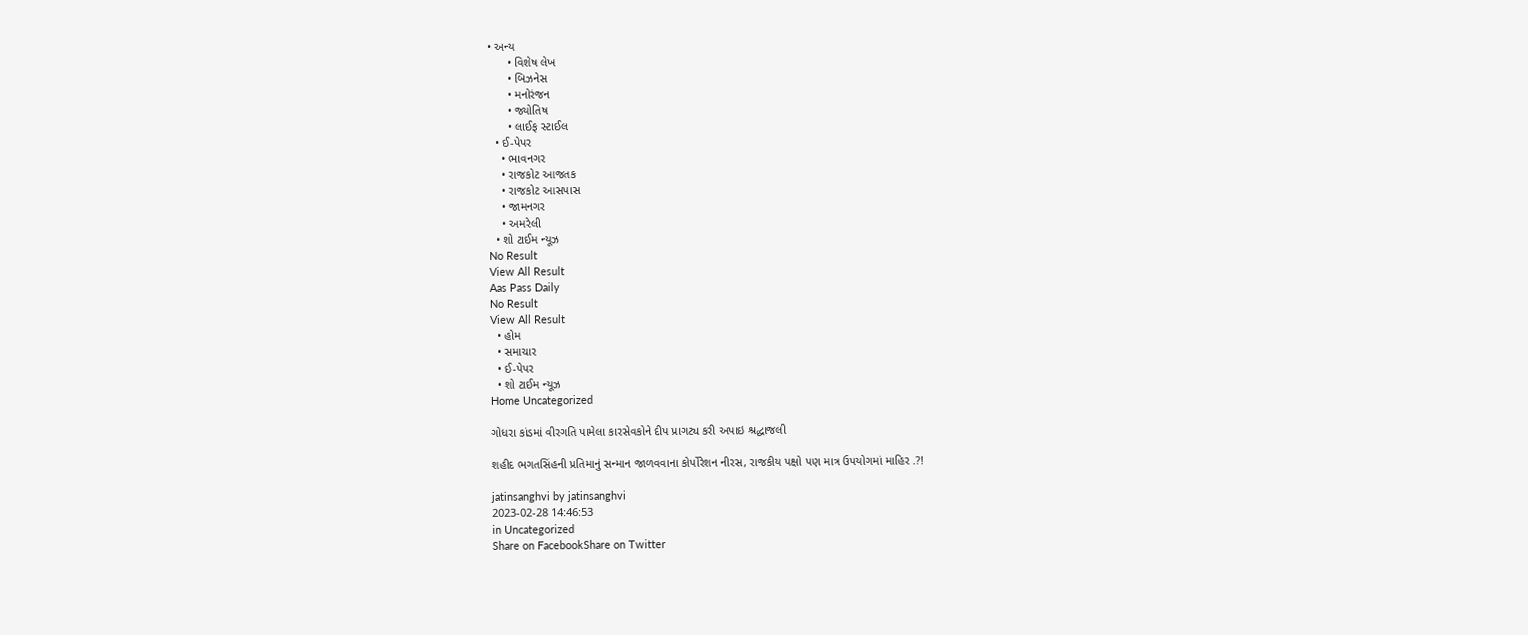• અન્ય
      • વિશેષ લેખ
      • બિઝનેસ
      • મનોરંજન
      • જ્યોતિષ
      • લાઈફ સ્ટાઈલ
  • ઈ-પેપર
    • ભાવનગર
    • રાજકોટ આજતક
    • રાજકોટ આસપાસ
    • જામનગર
    • અમરેલી
  • શો ટાઈમ ન્યૂઝ
No Result
View All Result
Aas Pass Daily
No Result
View All Result
  • હોમ
  • સમાચાર
  • ઈ-પેપર
  • શો ટાઈમ ન્યૂઝ
Home Uncategorized

ગોધરા કાંડમાં વીરગતિ પામેલા કારસેવકોને દીપ પ્રાગટ્ય કરી અપાઇ શ્રદ્ધાજલી

શહીદ ભગતસિંહની પ્રતિમાનું સન્માન જાળવવાના કોર્પોરેશન નીરસ, રાજકીય પક્ષો પણ માત્ર ઉપયોગમાં માહિર .?!

jatinsanghvi by jatinsanghvi
2023-02-28 14:46:53
in Uncategorized
Share on FacebookShare on Twitter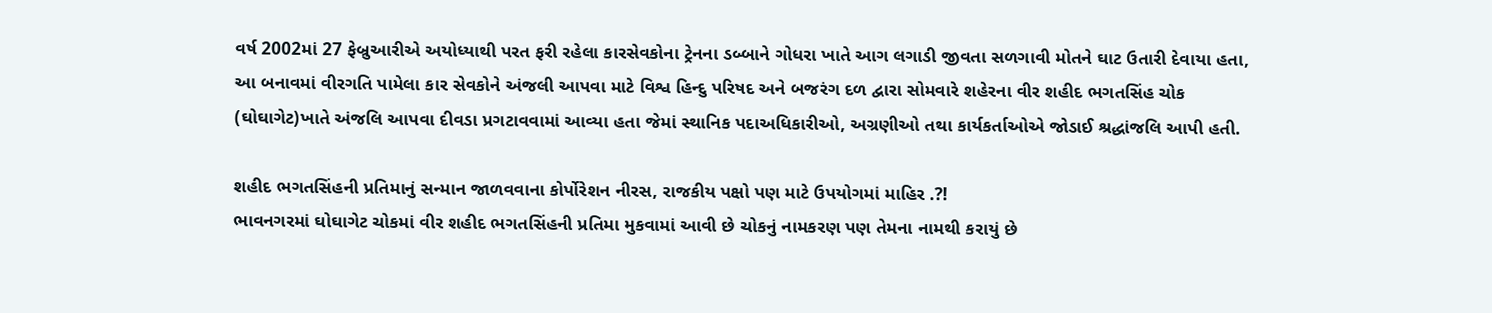વર્ષ 2002માં 27 ફેબ્રુઆરીએ અયોધ્યાથી પરત ફરી રહેલા કારસેવકોના ટ્રેનના ડબ્બાને ગોધરા ખાતે આગ લગાડી જીવતા સળગાવી મોતને ઘાટ ઉતારી દેવાયા હતા, આ બનાવમાં વીરગતિ પામેલા કાર સેવકોને અંજલી આપવા માટે વિશ્વ હિન્દુ પરિષદ અને બજરંગ દળ દ્વારા સોમવારે શહેરના વીર શહીદ ભગતસિંહ ચોક (ઘોઘાગેટ)ખાતે અંજલિ આપવા દીવડા પ્રગટાવવામાં આવ્યા હતા જેમાં સ્થાનિક પદાઅધિકારીઓ, અગ્રણીઓ તથા કાર્યકર્તાઓએ જોડાઈ શ્રદ્ધાંજલિ આપી હતી.

શહીદ ભગતસિંહની પ્રતિમાનું સન્માન જાળવવાના કોર્પોરેશન નીરસ, રાજકીય પક્ષો પણ માટે ઉપયોગમાં માહિર .?!
ભાવનગરમાં ઘોઘાગેટ ચોકમાં વીર શહીદ ભગતસિંહની પ્રતિમા મુકવામાં આવી છે ચોકનું નામકરણ પણ તેમના નામથી કરાયું છે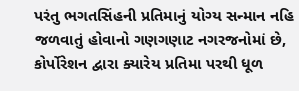પરંતુ ભગતસિંહની પ્રતિમાનું યોગ્ય સન્માન નહિ જળવાતું હોવાનો ગણગણાટ નગરજનોમાં છે, કોર્પોરેશન દ્વારા ક્યારેય પ્રતિમા પરથી ધૂળ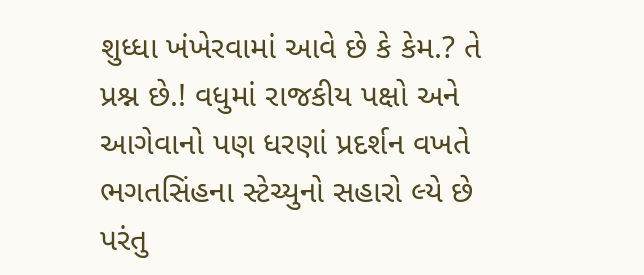શુધ્ધા ખંખેરવામાં આવે છે કે કેમ.? તે પ્રશ્ન છે.! વધુમાં રાજકીય પક્ષો અને આગેવાનો પણ ધરણાં પ્રદર્શન વખતે ભગતસિંહના સ્ટેચ્યુનો સહારો લ્યે છે પરંતુ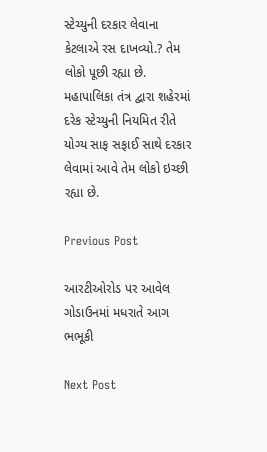સ્ટેચ્યુની દરકાર લેવાના કેટલાએ રસ દાખવ્યો.? તેમ લોકો પૂછી રહ્યા છે. મહાપાલિકા તંત્ર દ્વારા શહેરમાં દરેક સ્ટેચ્યુની નિયમિત રીતે યોગ્ય સાફ સફાઈ સાથે દરકાર લેવામાં આવે તેમ લોકો ઇચ્છી રહ્યા છે.

Previous Post

આરટીઓરોડ પર આવેલ ગોડાઉનમાં મધરાતે આગ ભભૂકી

Next Post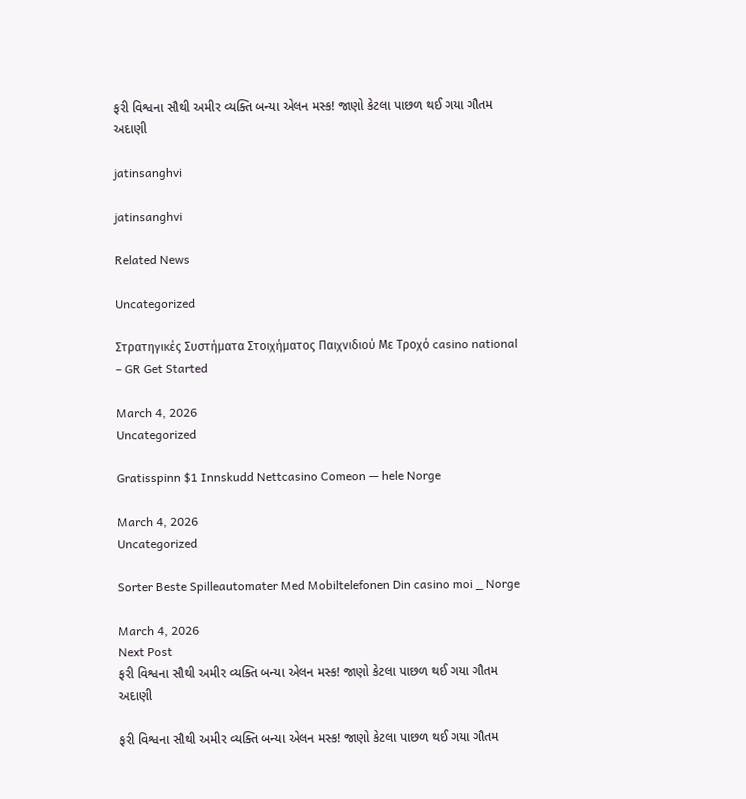ફરી વિશ્વના સૌથી અમીર વ્યક્તિ બન્યા એલન મસ્ક! જાણો કેટલા પાછળ થઈ ગયા ગૌતમ અદાણી

jatinsanghvi

jatinsanghvi

Related News

Uncategorized

Στρατηγικές Συστήματα Στοιχήματος Παιχνιδιού Με Τροχό casino national – GR Get Started

March 4, 2026
Uncategorized

Gratisspinn $1 Innskudd Nettcasino Comeon — hele Norge

March 4, 2026
Uncategorized

Sorter Beste Spilleautomater Med Mobiltelefonen Din casino moi _ Norge

March 4, 2026
Next Post
ફરી વિશ્વના સૌથી અમીર વ્યક્તિ બન્યા એલન મસ્ક! જાણો કેટલા પાછળ થઈ ગયા ગૌતમ અદાણી

ફરી વિશ્વના સૌથી અમીર વ્યક્તિ બન્યા એલન મસ્ક! જાણો કેટલા પાછળ થઈ ગયા ગૌતમ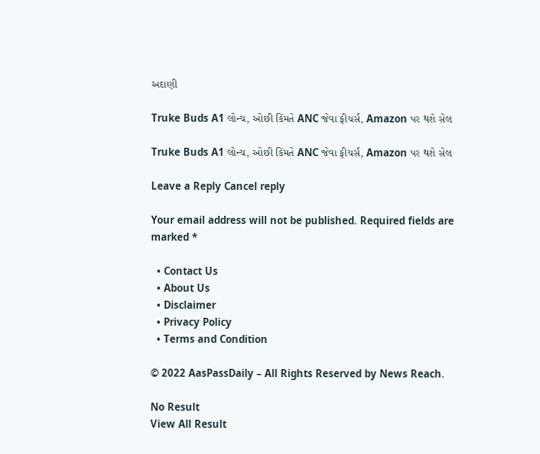અદાણી

Truke Buds A1 લોન્ચ, ઓછી કિંમતે ANC જેવા ફીચર્સ, Amazon પર થશે સેલ

Truke Buds A1 લોન્ચ, ઓછી કિંમતે ANC જેવા ફીચર્સ, Amazon પર થશે સેલ

Leave a Reply Cancel reply

Your email address will not be published. Required fields are marked *

  • Contact Us
  • About Us
  • Disclaimer
  • Privacy Policy
  • Terms and Condition

© 2022 AasPassDaily – All Rights Reserved by News Reach.

No Result
View All Result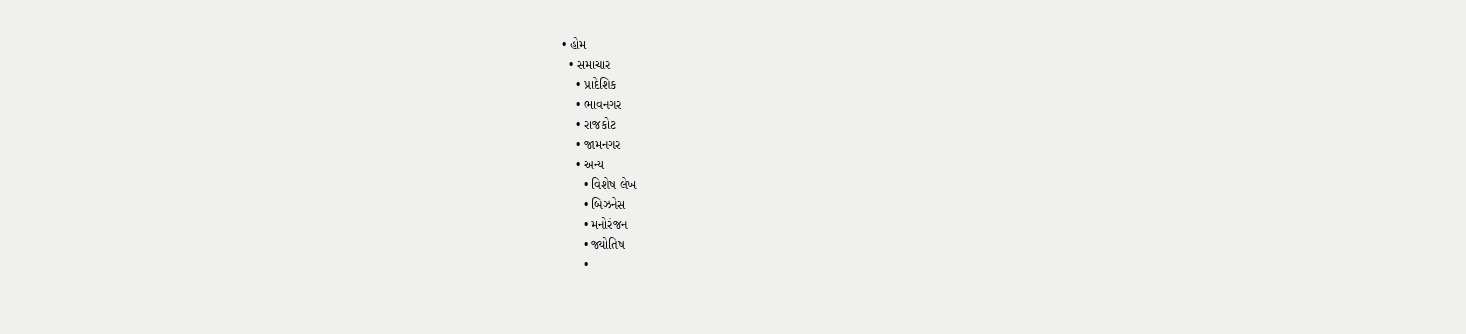• હોમ
  • સમાચાર
    • પ્રાદેશિક
    • ભાવનગર
    • રાજકોટ
    • જામનગર
    • અન્ય
      • વિશેષ લેખ
      • બિઝનેસ
      • મનોરંજન
      • જ્યોતિષ
      •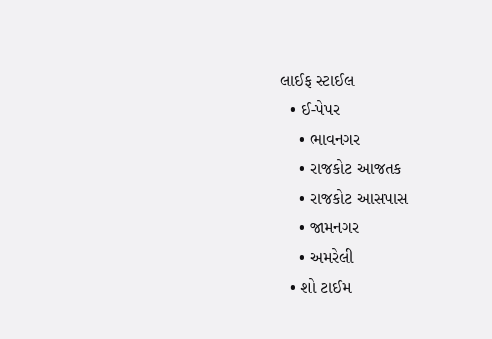લાઈફ સ્ટાઈલ
  • ઈ-પેપર
    • ભાવનગર
    • રાજકોટ આજતક
    • રાજકોટ આસપાસ
    • જામનગર
    • અમરેલી
  • શો ટાઈમ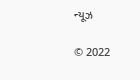ન્યૂઝ

© 2022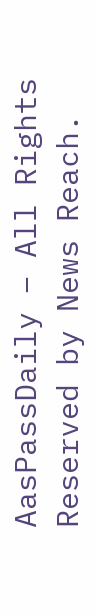AasPassDaily – All Rights Reserved by News Reach.